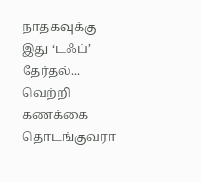நாதகவுக்கு இது ‘டஃப்’ தேர்தல்... வெற்றி கணக்கை தொடங்குவரா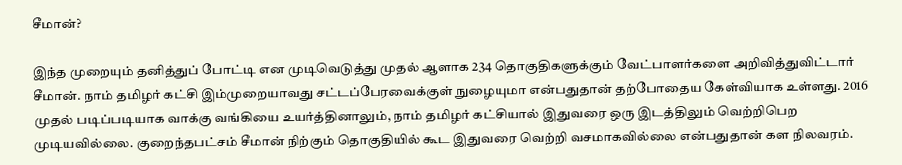சீமான்?

இந்த முறையும் தனித்துப் போட்டி என முடிவெடுத்து முதல் ஆளாக 234 தொகுதிகளுக்கும் வேட்பாளர்களை அறிவித்துவிட்டார் சீமான். நாம் தமிழர் கட்சி இம்முறையாவது சட்டப்பேரவைக்குள் நுழையுமா என்பதுதான் தற்போதைய கேள்வியாக உள்ளது. 2016 முதல் படிப்படியாக வாக்கு வங்கியை உயர்த்தினாலும், நாம் தமிழர் கட்சியால் இதுவரை ஒரு இடத்திலும் வெற்றிபெற முடியவில்லை. குறைந்தபட்சம் சீமான் நிற்கும் தொகுதியில் கூட இதுவரை வெற்றி வசமாகவில்லை என்பதுதான் கள நிலவரம்.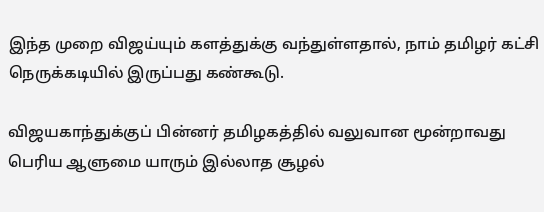இந்த முறை விஜய்யும் களத்துக்கு வந்துள்ளதால், நாம் தமிழர் கட்சி நெருக்கடியில் இருப்பது கண்கூடு.

விஜயகாந்துக்குப் பின்னர் தமிழகத்தில் வலுவான மூன்றாவது பெரிய ஆளுமை யாரும் இல்லாத சூழல்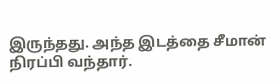இருந்தது. அந்த இடத்தை சீமான் நிரப்பி வந்தார்.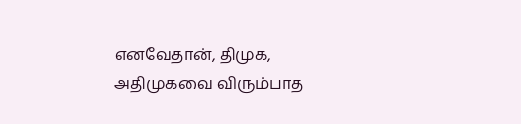எனவேதான், திமுக, அதிமுகவை விரும்பாத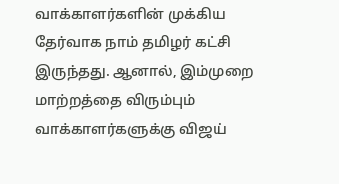வாக்காளர்களின் முக்கிய தேர்வாக நாம் தமிழர் கட்சி இருந்தது. ஆனால், இம்முறை மாற்றத்தை விரும்பும் வாக்காளர்களுக்கு விஜய்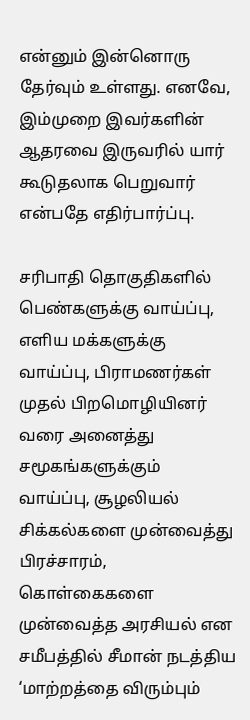என்னும் இன்னொரு தேர்வும் உள்ளது. எனவே, இம்முறை இவர்களின் ஆதரவை இருவரில் யார் கூடுதலாக பெறுவார் என்பதே எதிர்பார்ப்பு.

சரிபாதி தொகுதிகளில் பெண்களுக்கு வாய்ப்பு, எளிய மக்களுக்கு வாய்ப்பு, பிராமணர்கள் முதல் பிறமொழியினர் வரை அனைத்து சமூகங்களுக்கும் வாய்ப்பு, சூழலியல் சிக்கல்களை முன்வைத்து பிரச்சாரம், கொள்கைகளை முன்வைத்த அரசியல் என சமீபத்தில் சீமான் நடத்திய ‘மாற்றத்தை விரும்பும்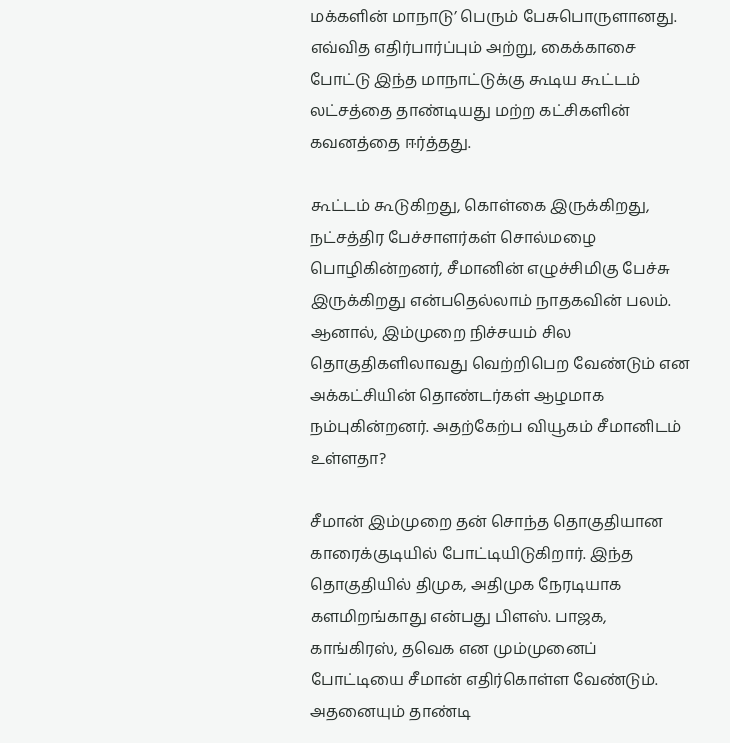மக்களின் மாநாடு’ பெரும் பேசுபொருளானது. எவ்வித எதிர்பார்ப்பும் அற்று, கைக்காசை போட்டு இந்த மாநாட்டுக்கு கூடிய கூட்டம் லட்சத்தை தாண்டியது மற்ற கட்சிகளின் கவனத்தை ஈர்த்தது.

கூட்டம் கூடுகிறது, கொள்கை இருக்கிறது, நட்சத்திர பேச்சாளர்கள் சொல்மழை பொழிகின்றனர், சீமானின் எழுச்சிமிகு பேச்சு இருக்கிறது என்பதெல்லாம் நாதகவின் பலம். ஆனால், இம்முறை நிச்சயம் சில தொகுதிகளிலாவது வெற்றிபெற வேண்டும் என அக்கட்சியின் தொண்டர்கள் ஆழமாக நம்புகின்றனர். அதற்கேற்ப வியூகம் சீமானிடம் உள்ளதா?

சீமான் இம்முறை தன் சொந்த தொகுதியான காரைக்குடியில் போட்டியிடுகிறார். இந்த தொகுதியில் திமுக, அதிமுக நேரடியாக களமிறங்காது என்பது பிளஸ். பாஜக, காங்கிரஸ், தவெக என மும்முனைப் போட்டியை சீமான் எதிர்கொள்ள வேண்டும். அதனையும் தாண்டி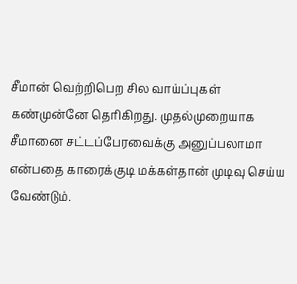சீமான் வெற்றிபெற சில வாய்ப்புகள் கண்முன்னே தெரிகிறது. முதல்முறையாக சீமானை சட்டப்பேரவைக்கு அனுப்பலாமா என்பதை காரைக்குடி மக்கள்தான் முடிவு செய்ய வேண்டும்.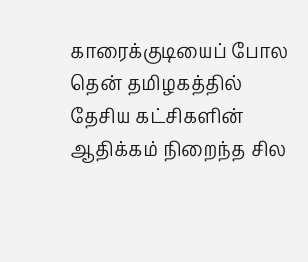காரைக்குடியைப் போல தென் தமிழகத்தில் தேசிய கட்சிகளின் ஆதிக்கம் நிறைந்த சில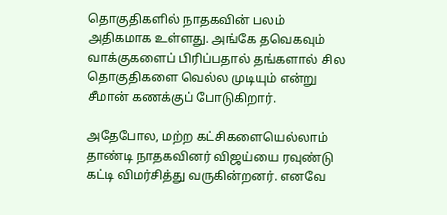தொகுதிகளில் நாதகவின் பலம் அதிகமாக உள்ளது. அங்கே தவெகவும் வாக்குகளைப் பிரிப்பதால் தங்களால் சில தொகுதிகளை வெல்ல முடியும் என்று சீமான் கணக்குப் போடுகிறார்.

அதேபோல, மற்ற கட்சிகளையெல்லாம் தாண்டி நாதகவினர் விஜய்யை ரவுண்டு கட்டி விமர்சித்து வருகின்றனர். எனவே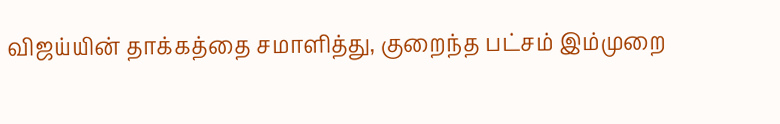விஜய்யின் தாக்கத்தை சமாளித்து, குறைந்த பட்சம் இம்முறை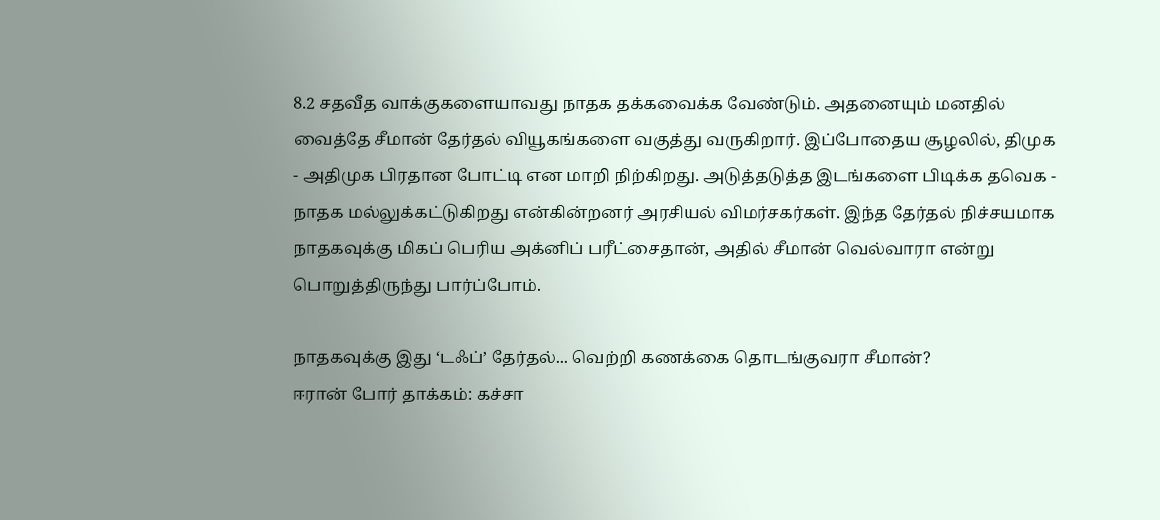8.2 சதவீத வாக்குகளையாவது நாதக தக்கவைக்க வேண்டும். அதனையும் மனதில் வைத்தே சீமான் தேர்தல் வியூகங்களை வகுத்து வருகிறார். இப்போதைய சூழலில், திமுக - அதிமுக பிரதான போட்டி என மாறி நிற்கிறது. அடுத்தடுத்த இடங்களை பிடிக்க தவெக - நாதக மல்லுக்கட்டுகிறது என்கின்றனர் அரசியல் விமர்சகர்கள். இந்த தேர்தல் நிச்சயமாக நாதகவுக்கு மிகப் பெரிய அக்னிப் பரீட்சைதான், அதில் சீமான் வெல்வாரா என்று பொறுத்திருந்து பார்ப்போம்.

நாதகவுக்கு இது ‘டஃப்’ தேர்தல்... வெற்றி கணக்கை தொடங்குவரா சீமான்?
ஈரான் போர் தாக்கம்: கச்சா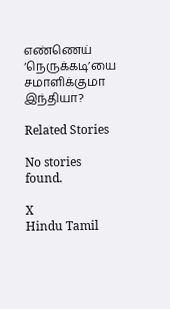எண்ணெய் ‘நெருக்கடி’யை சமாளிக்குமா இந்தியா?

Related Stories

No stories found.

X
Hindu Tamil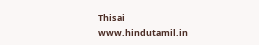Thisai
www.hindutamil.in